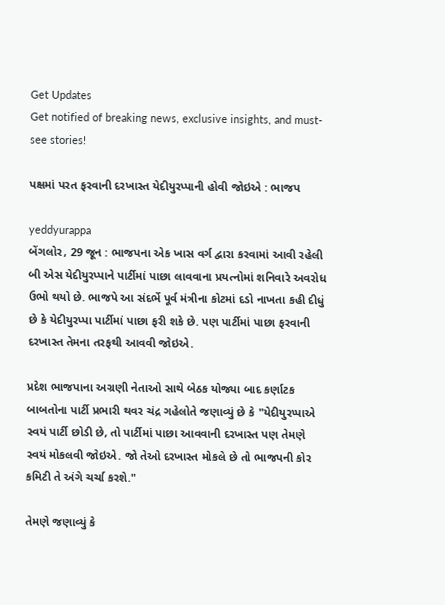Get Updates
Get notified of breaking news, exclusive insights, and must-see stories!

પક્ષમાં પરત ફરવાની દરખાસ્ત યેદીયુરપ્પાની હોવી જોઇએ : ભાજપ

yeddyurappa
બેંગલોર, 29 જૂન : ભાજપના એક ખાસ વર્ગ દ્વારા કરવામાં આવી રહેલી બી એસ યેદીયુરપ્પાને પાર્ટીમાં પાછા લાવવાના પ્રયત્નોમાં શનિવારે અવરોધ ઉભો થયો છે. ભાજપે આ સંદર્ભે પૂર્વ મંત્રીના કોટમાં દડો નાખતા કહી દીધું છે કે યેદીયુરપ્પા પાર્ટીમાં પાછા ફરી શકે છે. પણ પાર્ટીમાં પાછા ફરવાની દરખાસ્ત તેમના તરફથી આવવી જોઇએ.

પ્રદેશ ભાજપાના અગ્રણી નેતાઓ સાથે બેઠક યોજ્યા બાદ કર્ણાટક બાબતોના પાર્ટી પ્રભારી થવર ચંદ્ર ગહેલોતે જણાવ્યું છે કે "યેદીયુરપ્પાએ સ્વયં પાર્ટી છોડી છે, તો પાર્ટીમાં પાછા આવવાની દરખાસ્ત પણ તેમણે સ્વયં મોકલવી જોઇએ. જો તેઓ દરખાસ્ત મોકલે છે તો ભાજપની કોર કમિટી તે અંગે ચર્ચા કરશે."

તેમણે જણાવ્યું કે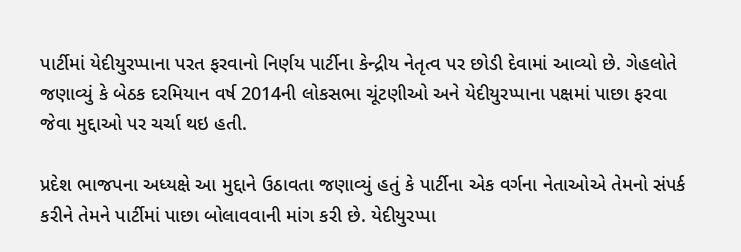પાર્ટીમાં યેદીયુરપ્પાના પરત ફરવાનો નિર્ણય પાર્ટીના કેન્દ્રીય નેતૃત્વ પર છોડી દેવામાં આવ્યો છે. ગેહલોતે જણાવ્યું કે બેઠક દરમિયાન વર્ષ 2014ની લોકસભા ચૂંટણીઓ અને યેદીયુરપ્પાના પક્ષમાં પાછા ફરવા જેવા મુદ્દાઓ પર ચર્ચા થઇ હતી.

પ્રદેશ ભાજપના અધ્યક્ષે આ મુદ્દાને ઉઠાવતા જણાવ્યું હતું કે પાર્ટીના એક વર્ગના નેતાઓએ તેમનો સંપર્ક કરીને તેમને પાર્ટીમાં પાછા બોલાવવાની માંગ કરી છે. યેદીયુરપ્પા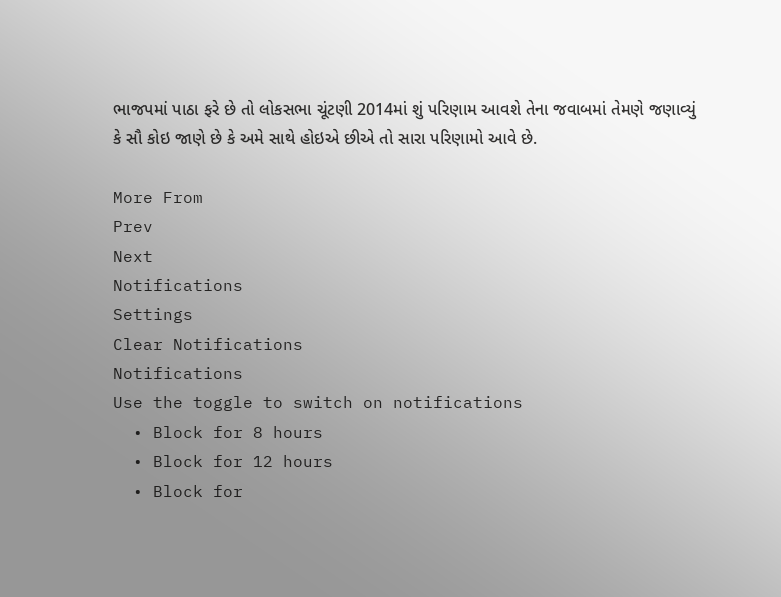ભાજપમાં પાઠા ફરે છે તો લોકસભા ચૂંટણી 2014માં શું પરિણામ આવશે તેના જવાબમાં તેમણે જણાવ્યું કે સૌ કોઇ જાણે છે કે અમે સાથે હોઇએ છીએ તો સારા પરિણામો આવે છે.

More From
Prev
Next
Notifications
Settings
Clear Notifications
Notifications
Use the toggle to switch on notifications
  • Block for 8 hours
  • Block for 12 hours
  • Block for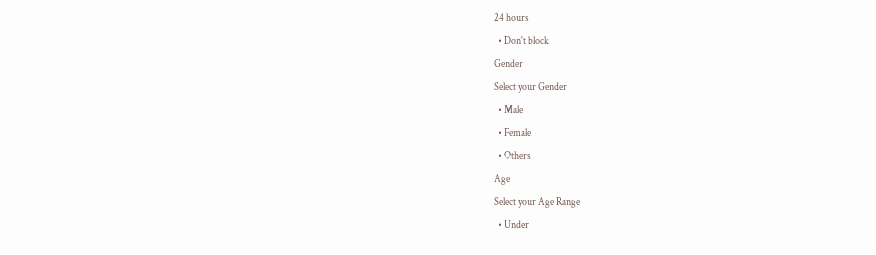24 hours
  • Don't block
Gender
Select your Gender
  • Male
  • Female
  • Others
Age
Select your Age Range
  • Under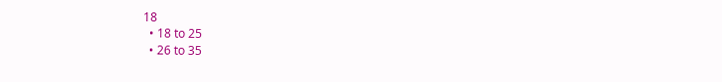18
  • 18 to 25
  • 26 to 35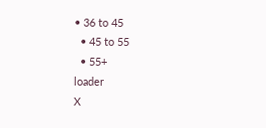• 36 to 45
  • 45 to 55
  • 55+
loader
X